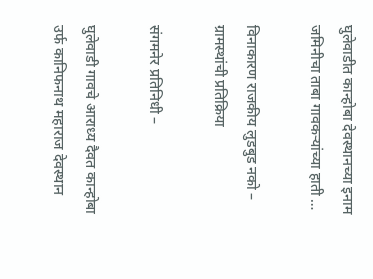घुलेवाडीत कान्होबा देवस्थानच्या इनाम जमिनीचा ताबा गावकऱ्यांच्या हाती …

विनाकारण राजकीय लुडबुड नको – ग्रामस्थांची प्रतिक्रिया

संगमनेर प्रतिनिधी –

घुलेवाडी गावचे आराध्य दैवत कान्होबा उर्फ कानिफनाथ महाराज देवस्थान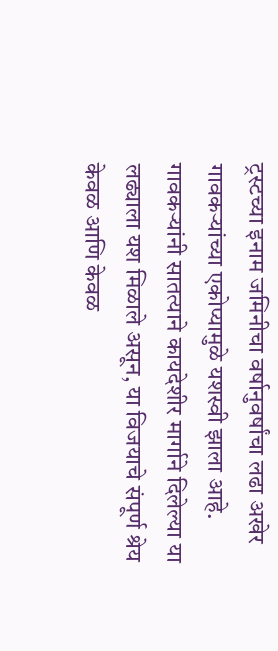ट्रस्टच्या इनाम जमिनीचा वर्षानुवर्षांचा लढा अखेर गावकऱ्यांच्या एकोप्यामुळे यशस्वी झाला आहे. गावकऱ्यांनी सातत्याने कायदेशीर मार्गाने दिलेल्या या लढ्याला यश मिळाले असून, या विजयाचे संपूर्ण श्रेय केवळ आणि केवळ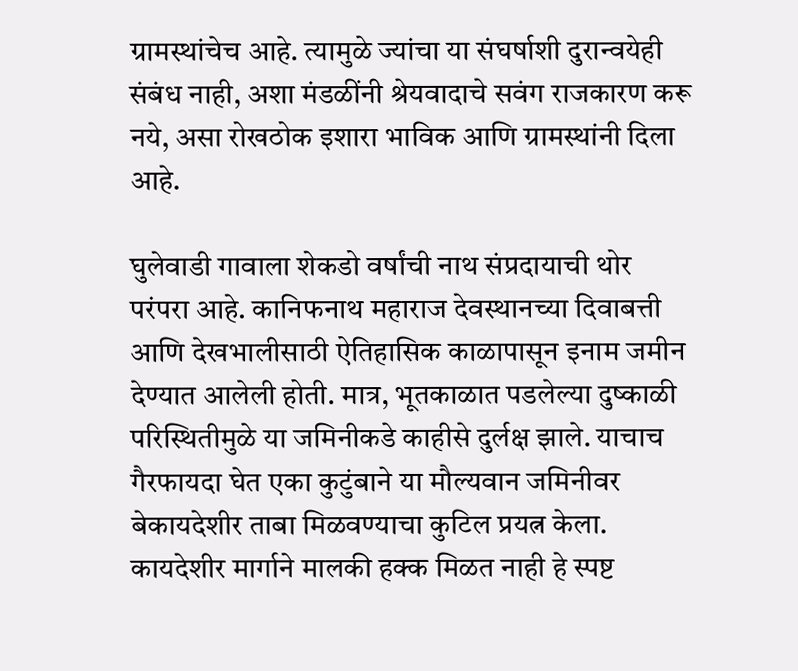ग्रामस्थांचेच आहे. त्यामुळे ज्यांचा या संघर्षाशी दुरान्वयेही संबंध नाही, अशा मंडळींनी श्रेयवादाचे सवंग राजकारण करू नये, असा रोखठोक इशारा भाविक आणि ग्रामस्थांनी दिला आहे.

घुलेवाडी गावाला शेकडो वर्षांची नाथ संप्रदायाची थोर परंपरा आहे. कानिफनाथ महाराज देवस्थानच्या दिवाबत्ती आणि देखभालीसाठी ऐतिहासिक काळापासून इनाम जमीन देण्यात आलेली होती. मात्र, भूतकाळात पडलेल्या दुष्काळी परिस्थितीमुळे या जमिनीकडे काहीसे दुर्लक्ष झाले. याचाच गैरफायदा घेत एका कुटुंबाने या मौल्यवान जमिनीवर बेकायदेशीर ताबा मिळवण्याचा कुटिल प्रयत्न केला. कायदेशीर मार्गाने मालकी हक्क मिळत नाही हे स्पष्ट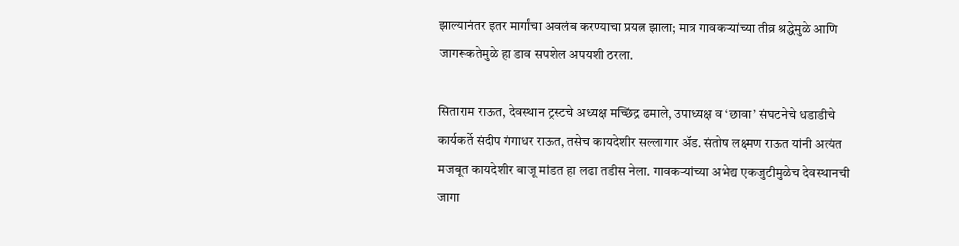झाल्यानंतर इतर मार्गांचा अवलंब करण्याचा प्रयत्न झाला; मात्र गावकऱ्यांच्या तीव्र श्रद्धेमुळे आणि जागरूकतेमुळे हा डाव सपशेल अपयशी ठरला.

सिताराम राऊत, देवस्थान ट्रस्टचे अध्यक्ष मच्छिंद्र ढमाले, उपाध्यक्ष व ‘छावा’ संघटनेचे धडाडीचे कार्यकर्ते संदीप गंगाधर राऊत, तसेच कायदेशीर सल्लागार अ‍ॅड. संतोष लक्ष्मण राऊत यांनी अत्यंत मजबूत कायदेशीर बाजू मांडत हा लढा तडीस नेला. गावकऱ्यांच्या अभेद्य एकजुटीमुळेच देवस्थानची जागा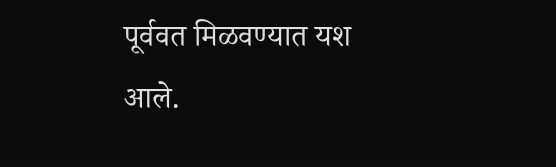पूर्ववत मिळवण्यात यश आले.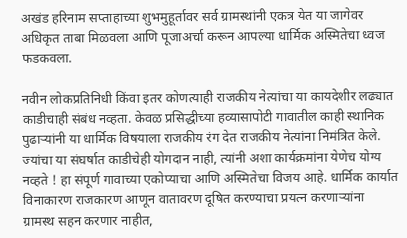अखंड हरिनाम सप्ताहाच्या शुभमुहूर्तावर सर्व ग्रामस्थांनी एकत्र येत या जागेवर अधिकृत ताबा मिळवला आणि पूजाअर्चा करून आपल्या धार्मिक अस्मितेचा ध्वज फडकवला.

नवीन लोकप्रतिनिधी किंवा इतर कोणत्याही राजकीय नेत्यांचा या कायदेशीर लढ्यात काडीचाही संबंध नव्हता. केवळ प्रसिद्धीच्या हव्यासापोटी गावातील काही स्थानिक पुढाऱ्यांनी या धार्मिक विषयाला राजकीय रंग देत राजकीय नेत्यांना निमंत्रित केले. ज्यांचा या संघर्षात काडीचेही योगदान नाही, त्यांनी अशा कार्यक्रमांना येणेच योग्य नव्हते ! हा संपूर्ण गावाच्या एकोप्याचा आणि अस्मितेचा विजय आहे. धार्मिक कार्यात विनाकारण राजकारण आणून वातावरण दूषित करण्याचा प्रयत्न करणाऱ्यांना ग्रामस्थ सहन करणार नाहीत,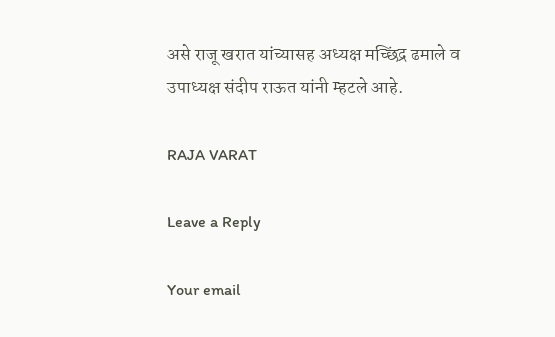असे राजू खरात यांच्यासह अध्यक्ष मच्छिंद्र ढमाले व उपाध्यक्ष संदीप राऊत यांनी म्हटले आहे.

RAJA VARAT

Leave a Reply

Your email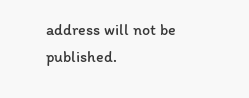address will not be published.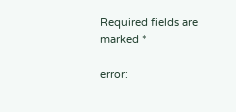Required fields are marked *

error: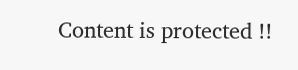Content is protected !!